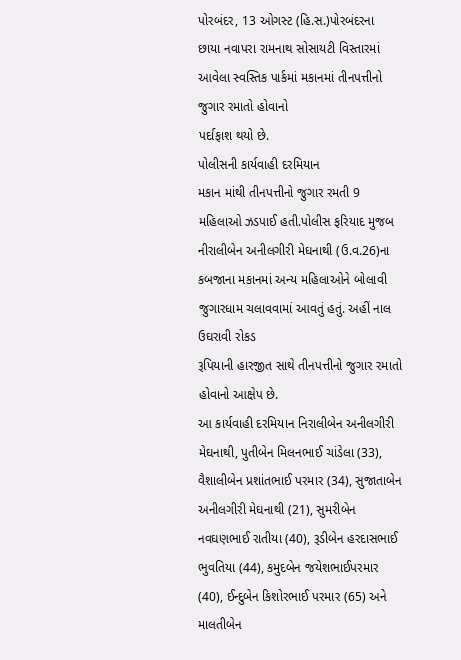પોરબંદર, 13 ઓગસ્ટ (હિ.સ.)પોરબંદરના
છાયા નવાપરા રામનાથ સોસાયટી વિસ્તારમાં આવેલા સ્વસ્તિક પાર્કમાં મકાનમાં તીનપત્તીનો જુગાર રમાતો હોવાનો
પર્દાફાશ થયો છે.
પોલીસની કાર્યવાહી દરમિયાન
મકાન માંથી તીનપત્તીનો જુગાર રમતી 9 મહિલાઓ ઝડપાઈ હતી.પોલીસ ફરિયાદ મુજબ નીરાલીબેન અનીલગીરી મેઘનાથી (ઉ.વ.26)ના કબજાના મકાનમાં અન્ય મહિલાઓને બોલાવી જુગારધામ ચલાવવામાં આવતું હતું. અહીં નાલ ઉઘરાવી રોકડ
રૂપિયાની હારજીત સાથે તીનપત્તીનો જુગાર રમાતો
હોવાનો આક્ષેપ છે.
આ કાર્યવાહી દરમિયાન નિરાલીબેન અનીલગીરી મેઘનાથી, પુતીબેન મિલનભાઈ ચાંડેલા (33), વૈશાલીબેન પ્રશાંતભાઈ પરમાર (34), સુજાતાબેન અનીલગીરી મેઘનાથી (21), સુમરીબેન નવઘણભાઈ રાતીયા (40), રૂડીબેન હરદાસભાઈ ભુવતિયા (44), કમુદબેન જયેશભાઈપરમાર (40), ઈન્દુબેન કિશોરભાઈ પરમાર (65) અને માલતીબેન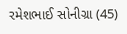રમેશભાઈ સોનીગ્રા (45)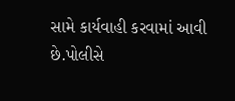સામે કાર્યવાહી કરવામાં આવી છે.પોલીસે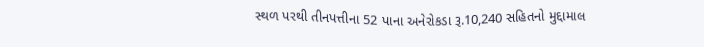સ્થળ પરથી તીનપત્તીના 52 પાના અનેરોકડા રૂ.10,240 સહિતનો મુદ્દામાલ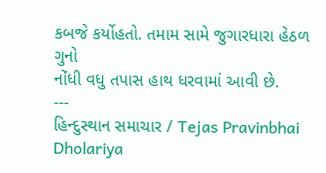કબજે કર્યોહતો. તમામ સામે જુગારધારા હેઠળ ગુનો
નોંધી વધુ તપાસ હાથ ધરવામાં આવી છે.
---
હિન્દુસ્થાન સમાચાર / Tejas Pravinbhai Dholariya